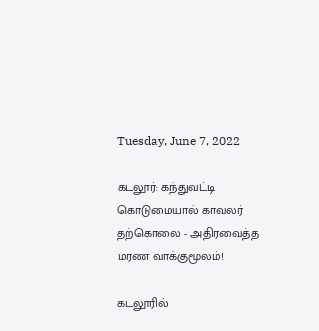Tuesday, June 7, 2022

கடலூர்: கந்துவட்டி கொடுமையால் காவலர் தற்கொலை - அதிரவைத்த மரண வாக்குமூலம்!

கடலூரில்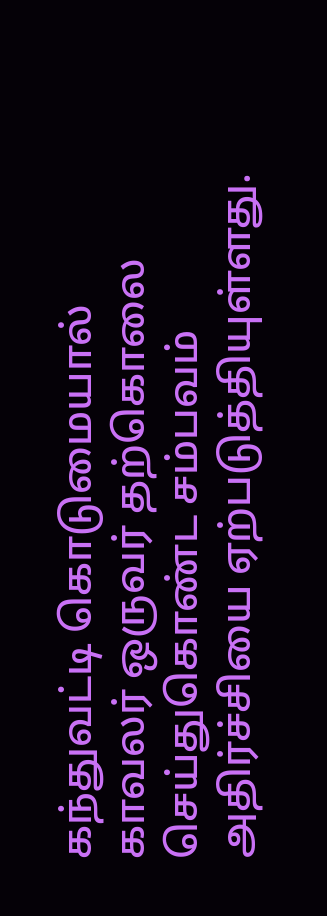கந்துவட்டி கொடுமையால் காவலர் ஒருவர் தற்கொலை செய்துகொண்ட சம்பவம் அதிர்ச்சியை ஏற்படுத்தியுள்ளது.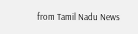from Tamil Nadu News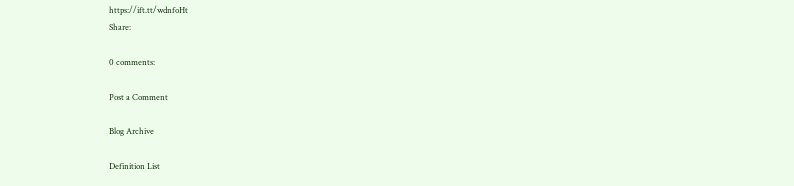https://ift.tt/wdnfoHt
Share:

0 comments:

Post a Comment

Blog Archive

Definition List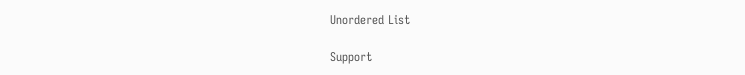Unordered List

Support